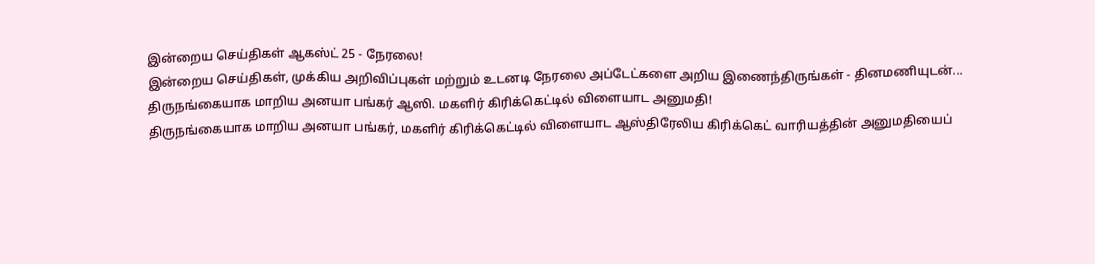இன்றைய செய்திகள் ஆகஸ்ட் 25 - நேரலை!
இன்றைய செய்திகள், முக்கிய அறிவிப்புகள் மற்றும் உடனடி நேரலை அப்டேட்களை அறிய இணைந்திருங்கள் - தினமணியுடன்...
திருநங்கையாக மாறிய அனயா பங்கர் ஆஸி. மகளிர் கிரிக்கெட்டில் விளையாட அனுமதி!
திருநங்கையாக மாறிய அனயா பங்கர், மகளிர் கிரிக்கெட்டில் விளையாட ஆஸ்திரேலிய கிரிக்கெட் வாரியத்தின் அனுமதியைப்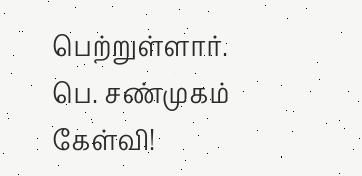பெற்றுள்ளார்.
பெ. சண்முகம் கேள்வி!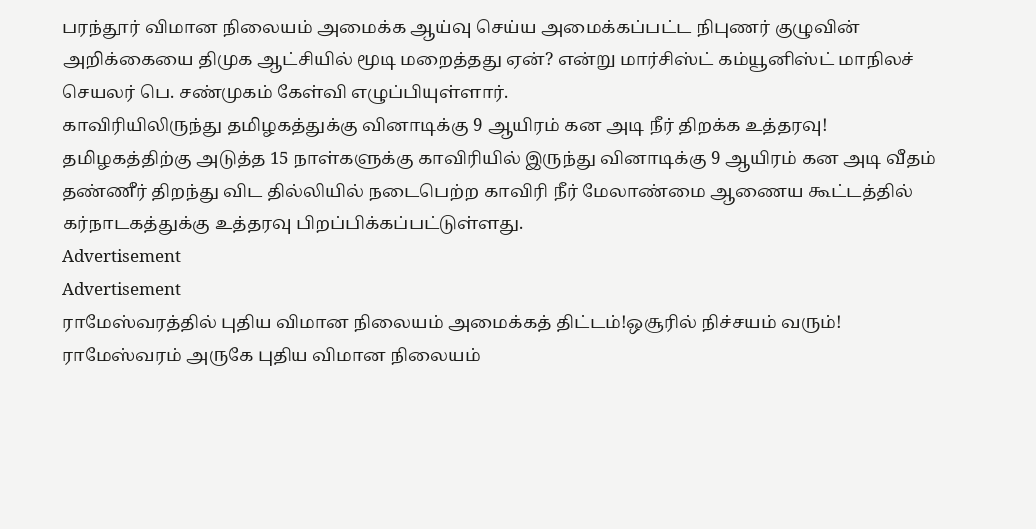பரந்தூர் விமான நிலையம் அமைக்க ஆய்வு செய்ய அமைக்கப்பட்ட நிபுணர் குழுவின் அறிக்கையை திமுக ஆட்சியில் மூடி மறைத்தது ஏன்? என்று மார்சிஸ்ட் கம்யூனிஸ்ட் மாநிலச் செயலர் பெ. சண்முகம் கேள்வி எழுப்பியுள்ளார்.
காவிரியிலிருந்து தமிழகத்துக்கு வினாடிக்கு 9 ஆயிரம் கன அடி நீர் திறக்க உத்தரவு!
தமிழகத்திற்கு அடுத்த 15 நாள்களுக்கு காவிரியில் இருந்து வினாடிக்கு 9 ஆயிரம் கன அடி வீதம் தண்ணீர் திறந்து விட தில்லியில் நடைபெற்ற காவிரி நீர் மேலாண்மை ஆணைய கூட்டத்தில் கர்நாடகத்துக்கு உத்தரவு பிறப்பிக்கப்பட்டுள்ளது.
Advertisement
Advertisement
ராமேஸ்வரத்தில் புதிய விமான நிலையம் அமைக்கத் திட்டம்!ஒசூரில் நிச்சயம் வரும்!
ராமேஸ்வரம் அருகே புதிய விமான நிலையம்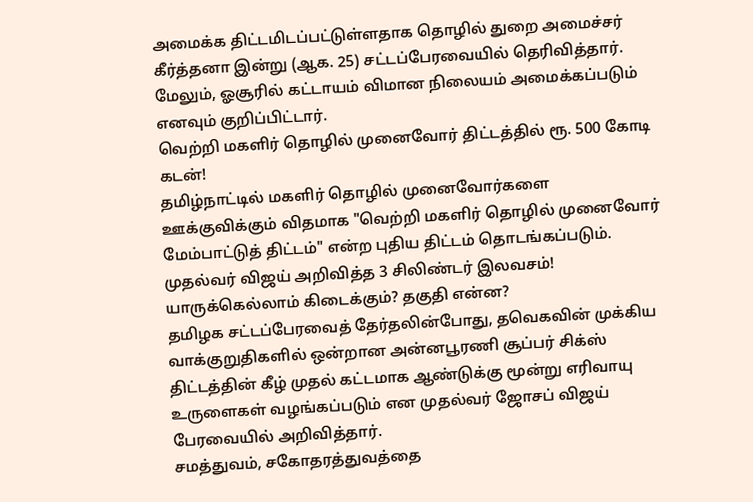அமைக்க திட்டமிடப்பட்டுள்ளதாக தொழில் துறை அமைச்சர் கீர்த்தனா இன்று (ஆக. 25) சட்டப்பேரவையில் தெரிவித்தார். மேலும், ஓசூரில் கட்டாயம் விமான நிலையம் அமைக்கப்படும் எனவும் குறிப்பிட்டார்.
வெற்றி மகளிர் தொழில் முனைவோர் திட்டத்தில் ரூ. 500 கோடி கடன்!
தமிழ்நாட்டில் மகளிர் தொழில் முனைவோர்களை ஊக்குவிக்கும் விதமாக "வெற்றி மகளிர் தொழில் முனைவோர் மேம்பாட்டுத் திட்டம்" என்ற புதிய திட்டம் தொடங்கப்படும்.
முதல்வர் விஜய் அறிவித்த 3 சிலிண்டர் இலவசம்! யாருக்கெல்லாம் கிடைக்கும்? தகுதி என்ன?
தமிழக சட்டப்பேரவைத் தேர்தலின்போது, தவெகவின் முக்கிய வாக்குறுதிகளில் ஒன்றான அன்னபூரணி சூப்பர் சிக்ஸ் திட்டத்தின் கீழ் முதல் கட்டமாக ஆண்டுக்கு மூன்று எரிவாயு உருளைகள் வழங்கப்படும் என முதல்வர் ஜோசப் விஜய் பேரவையில் அறிவித்தார்.
சமத்துவம், சகோதரத்துவத்தை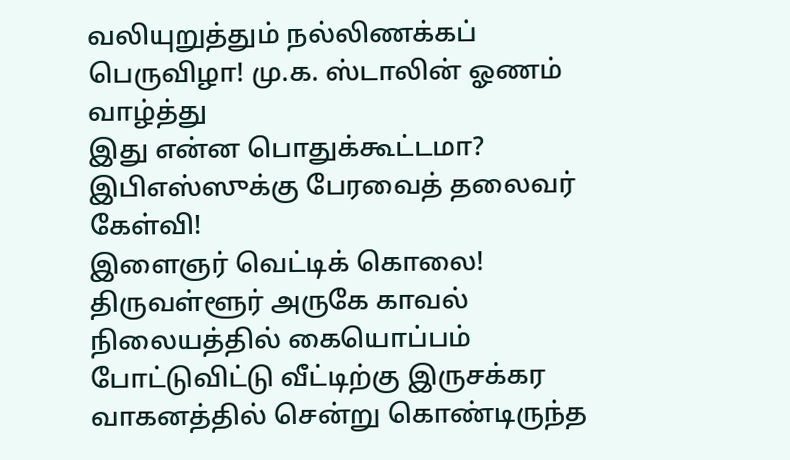வலியுறுத்தும் நல்லிணக்கப் பெருவிழா! மு.க. ஸ்டாலின் ஓணம் வாழ்த்து
இது என்ன பொதுக்கூட்டமா? இபிஎஸ்ஸுக்கு பேரவைத் தலைவர் கேள்வி!
இளைஞர் வெட்டிக் கொலை!
திருவள்ளூர் அருகே காவல் நிலையத்தில் கையொப்பம் போட்டுவிட்டு வீட்டிற்கு இருசக்கர வாகனத்தில் சென்று கொண்டிருந்த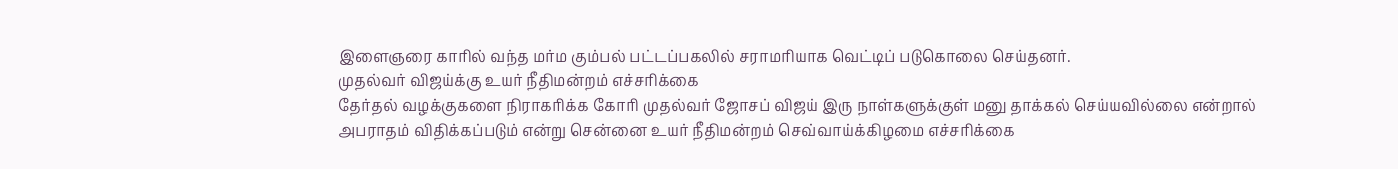இளைஞரை காரில் வந்த மர்ம கும்பல் பட்டப்பகலில் சராமரியாக வெட்டிப் படுகொலை செய்தனர்.
முதல்வர் விஜய்க்கு உயர் நீதிமன்றம் எச்சரிக்கை
தேர்தல் வழக்குகளை நிராகரிக்க கோரி முதல்வர் ஜோசப் விஜய் இரு நாள்களுக்குள் மனு தாக்கல் செய்யவில்லை என்றால் அபராதம் விதிக்கப்படும் என்று சென்னை உயர் நீதிமன்றம் செவ்வாய்க்கிழமை எச்சரிக்கை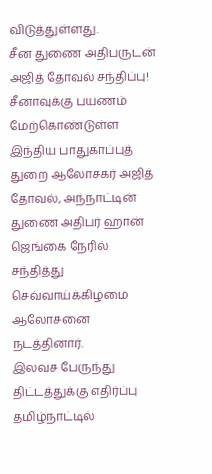விடுத்துள்ளது.
சீன துணை அதிபருடன் அஜித் தோவல் சந்திப்பு!
சீனாவுக்கு பயணம் மேற்கொண்டுள்ள இந்திய பாதுகாப்புத் துறை ஆலோசகர் அஜித் தோவல், அந்நாட்டின் துணை அதிபர் ஹான் ஜெங்கை நேரில் சந்தித்து செவ்வாய்க்கிழமை ஆலோசனை நடத்தினார்.
இலவச பேருந்து திட்டத்துக்கு எதிர்ப்பு
தமிழ்நாட்டில்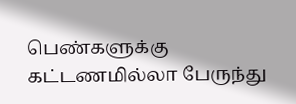பெண்களுக்கு கட்டணமில்லா பேருந்து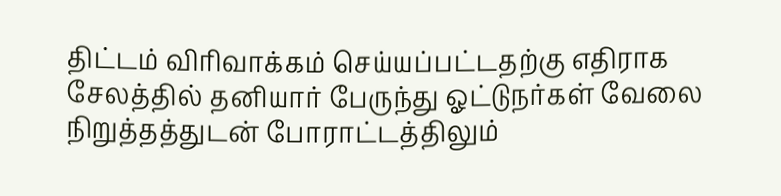திட்டம் விரிவாக்கம் செய்யப்பட்டதற்கு எதிராக சேலத்தில் தனியார் பேருந்து ஓட்டுநர்கள் வேலை நிறுத்தத்துடன் போராட்டத்திலும்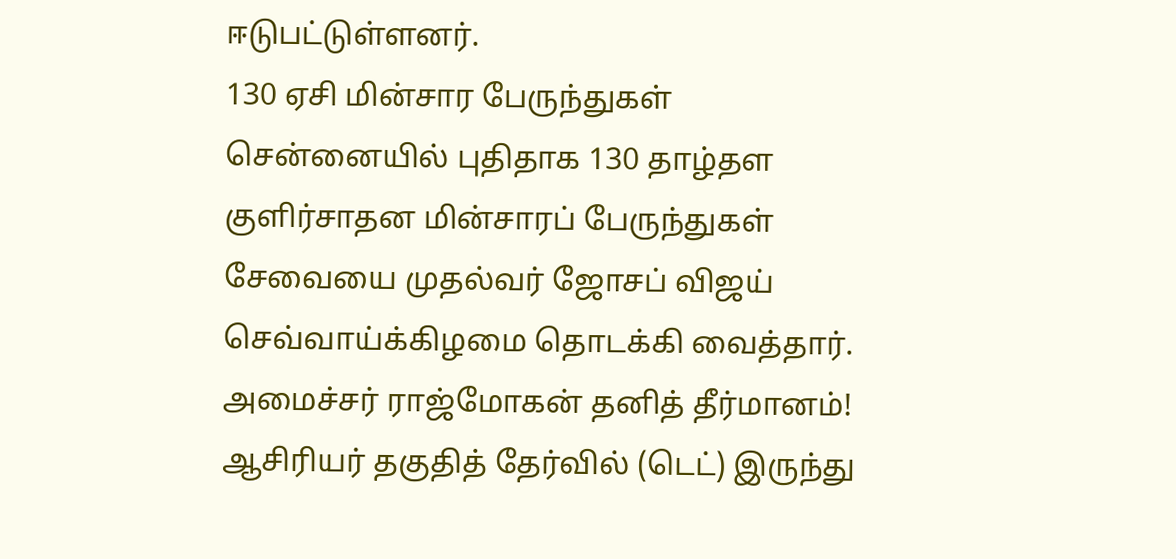ஈடுபட்டுள்ளனர்.
130 ஏசி மின்சார பேருந்துகள்
சென்னையில் புதிதாக 130 தாழ்தள குளிர்சாதன மின்சாரப் பேருந்துகள் சேவையை முதல்வர் ஜோசப் விஜய் செவ்வாய்க்கிழமை தொடக்கி வைத்தார்.
அமைச்சர் ராஜ்மோகன் தனித் தீர்மானம்!
ஆசிரியர் தகுதித் தேர்வில் (டெட்) இருந்து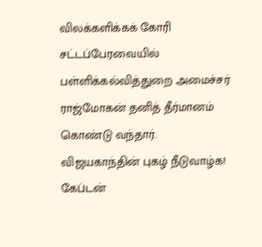விலக்களிக்கக் கோரி சட்டப்பேரவையில் பள்ளிக்கல்வித்துறை அமைச்சர் ராஜ்மோகன் தனித் தீர்மானம் கொண்டு வந்தார்.
விஜயகாந்தின் புகழ் நீடுவாழ்க!
கேப்டன்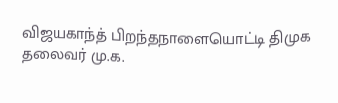விஜயகாந்த் பிறந்தநாளையொட்டி திமுக தலைவர் மு.க.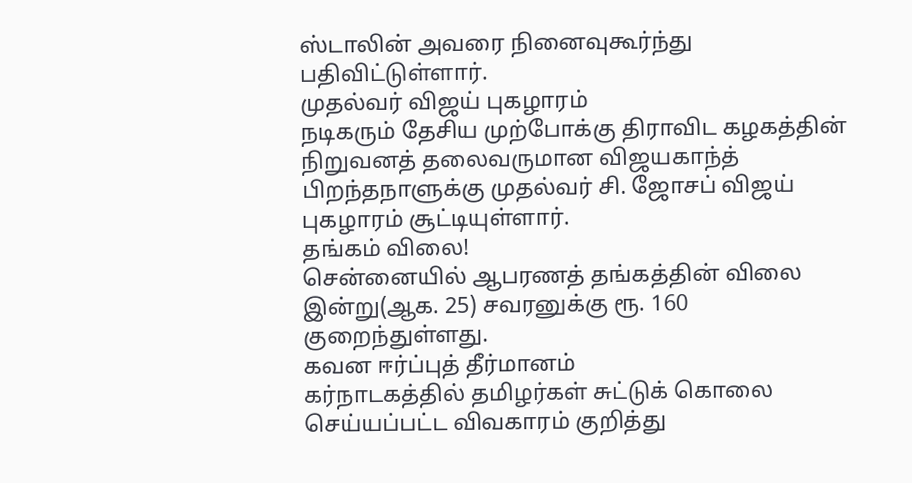ஸ்டாலின் அவரை நினைவுகூர்ந்து பதிவிட்டுள்ளார்.
முதல்வர் விஜய் புகழாரம்
நடிகரும் தேசிய முற்போக்கு திராவிட கழகத்தின் நிறுவனத் தலைவருமான விஜயகாந்த் பிறந்தநாளுக்கு முதல்வர் சி. ஜோசப் விஜய் புகழாரம் சூட்டியுள்ளார்.
தங்கம் விலை!
சென்னையில் ஆபரணத் தங்கத்தின் விலை இன்று(ஆக. 25) சவரனுக்கு ரூ. 160 குறைந்துள்ளது.
கவன ஈர்ப்புத் தீர்மானம்
கர்நாடகத்தில் தமிழர்கள் சுட்டுக் கொலை செய்யப்பட்ட விவகாரம் குறித்து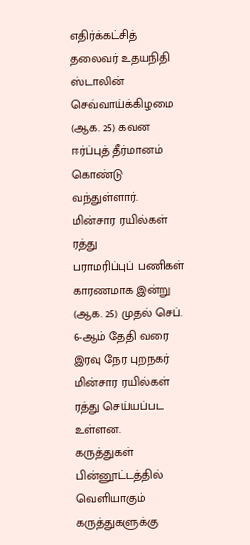எதிர்க்கட்சித் தலைவர் உதயநிதி ஸ்டாலின் செவ்வாய்க்கிழமை (ஆக. 25) கவன ஈர்ப்புத் தீர்மானம் கொண்டு வந்துள்ளார்.
மின்சார ரயில்கள் ரத்து
பராமரிப்புப் பணிகள் காரணமாக இன்று (ஆக. 25) முதல் செப். 6-ஆம் தேதி வரை இரவு நேர புறநகர் மின்சார ரயில்கள் ரத்து செய்யப்பட உள்ளன.
கருத்துகள்
பின்னூட்டத்தில் வெளியாகும் கருத்துகளுக்கு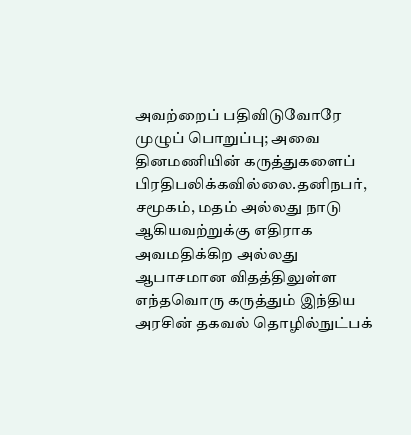அவற்றைப் பதிவிடுவோரே முழுப் பொறுப்பு; அவை தினமணியின் கருத்துகளைப் பிரதிபலிக்கவில்லை.தனிநபர், சமூகம், மதம் அல்லது நாடு ஆகியவற்றுக்கு எதிராக அவமதிக்கிற அல்லது ஆபாசமான விதத்திலுள்ள எந்தவொரு கருத்தும் இந்திய அரசின் தகவல் தொழில்நுட்பக்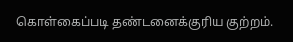கொள்கைப்படி தண்டனைக்குரிய குற்றம்.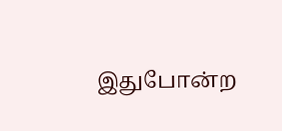இதுபோன்ற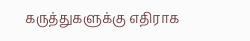கருத்துகளுக்கு எதிராக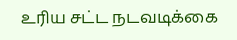உரிய சட்ட நடவடிக்கை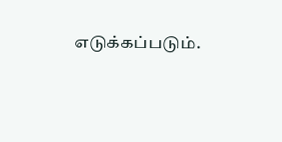எடுக்கப்படும்.